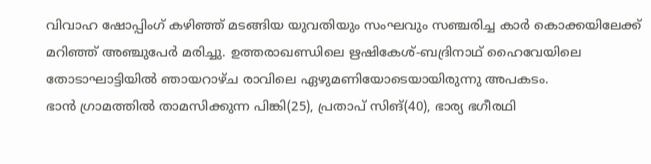വിവാഹ ഷോപ്പിംഗ് കഴിഞ്ഞ് മടങ്ങിയ യുവതിയും സംഘവും സഞ്ചരിച്ച കാർ കൊക്കയിലേക്ക് മറിഞ്ഞ് അഞ്ചുപേർ മരിച്ചു. ഉത്തരാഖണ്ഡിലെ ഋഷികേശ്-ബദ്രിനാഥ് ഹൈവേയിലെ തോടാഘാട്ടിയിൽ ഞായറാഴ്ച രാവിലെ ഏഴുമണിയോടെയായിരുന്നു അപകടം.
ഭാൻ ഗ്രാമത്തിൽ താമസിക്കുന്ന പിങ്കി(25), പ്രതാപ് സിങ്(40), ഭാര്യ ഭഗീരഥി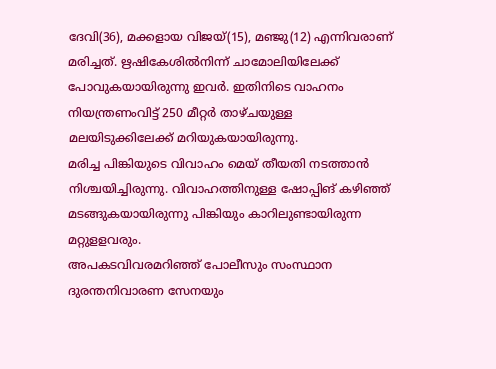ദേവി(36), മക്കളായ വിജയ്(15), മഞ്ജു(12) എന്നിവരാണ് മരിച്ചത്. ഋഷികേശിൽനിന്ന് ചാമോലിയിലേക്ക് പോവുകയായിരുന്നു ഇവർ. ഇതിനിടെ വാഹനം നിയന്ത്രണംവിട്ട് 250 മീറ്റർ താഴ്ചയുള്ള മലയിടുക്കിലേക്ക് മറിയുകയായിരുന്നു.
മരിച്ച പിങ്കിയുടെ വിവാഹം മെയ് തീയതി നടത്താൻ നിശ്ചയിച്ചിരുന്നു. വിവാഹത്തിനുള്ള ഷോപ്പിങ് കഴിഞ്ഞ് മടങ്ങുകയായിരുന്നു പിങ്കിയും കാറിലുണ്ടായിരുന്ന മറ്റുളളവരും.
അപകടവിവരമറിഞ്ഞ് പോലീസും സംസ്ഥാന ദുരന്തനിവാരണ സേനയും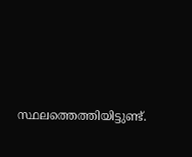സ്ഥലത്തെത്തിയിട്ടുണ്ട്.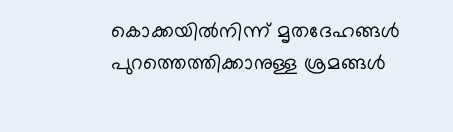കൊക്കയിൽനിന്ന് മൃതദേഹങ്ങൾ പുറത്തെത്തിക്കാനുള്ള ശ്രമങ്ങൾ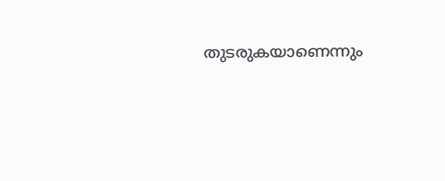തുടരുകയാണെന്നും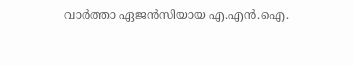വാർത്താ ഏജൻസിയായ എ.എൻ.ഐ.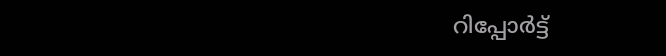റിപ്പോർട്ട്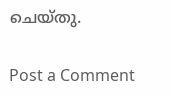ചെയ്തു.

Post a Comment